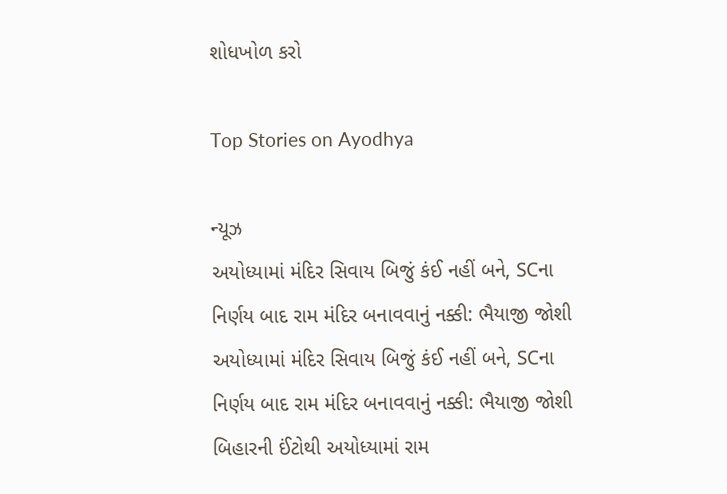શોધખોળ કરો

Top Stories on Ayodhya

ન્યૂઝ
અયોધ્યામાં મંદિર સિવાય બિજું કંઈ નહીં બને, SCના નિર્ણય બાદ રામ મંદિર બનાવવાનું નક્કી: ભૈયાજી જોશી
અયોધ્યામાં મંદિર સિવાય બિજું કંઈ નહીં બને, SCના નિર્ણય બાદ રામ મંદિર બનાવવાનું નક્કી: ભૈયાજી જોશી
બિહારની ઈંટોથી અયોધ્યામાં રામ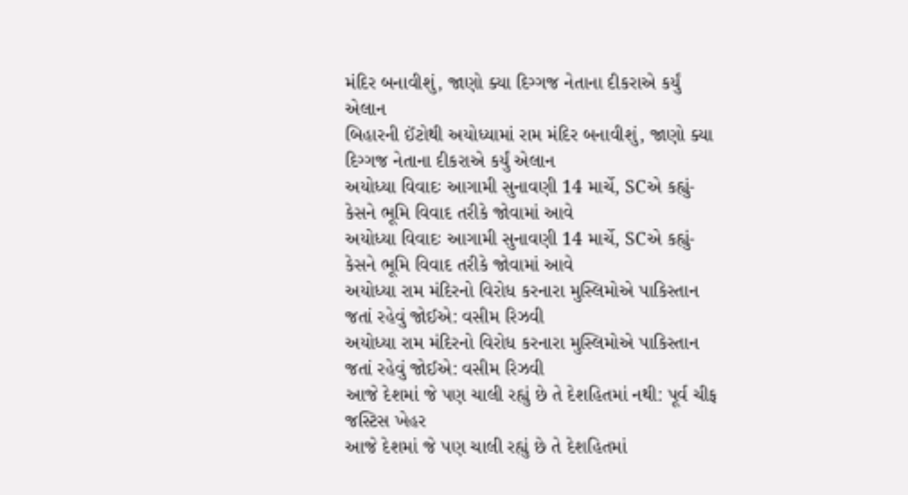મંદિર બનાવીશું, જાણો ક્યા દિગ્ગજ નેતાના દીકરાએ કર્યું એલાન
બિહારની ઈંટોથી અયોધ્યામાં રામ મંદિર બનાવીશું, જાણો ક્યા દિગ્ગજ નેતાના દીકરાએ કર્યું એલાન
અયોધ્યા વિવાદઃ આગામી સુનાવણી 14 માર્ચે, SCએ કહ્યું- કેસને ભૂમિ વિવાદ તરીકે જોવામાં આવે
અયોધ્યા વિવાદઃ આગામી સુનાવણી 14 માર્ચે, SCએ કહ્યું- કેસને ભૂમિ વિવાદ તરીકે જોવામાં આવે
અયોધ્યા રામ મંદિરનો વિરોધ કરનારા મુસ્લિમોએ પાકિસ્તાન જતાં રહેવું જોઈએ: વસીમ રિઝવી
અયોધ્યા રામ મંદિરનો વિરોધ કરનારા મુસ્લિમોએ પાકિસ્તાન જતાં રહેવું જોઈએ: વસીમ રિઝવી
આજે દેશમાં જે પણ ચાલી રહ્યું છે તે દેશહિતમાં નથી: પૂર્વ ચીફ જસ્ટિસ ખેહર
આજે દેશમાં જે પણ ચાલી રહ્યું છે તે દેશહિતમાં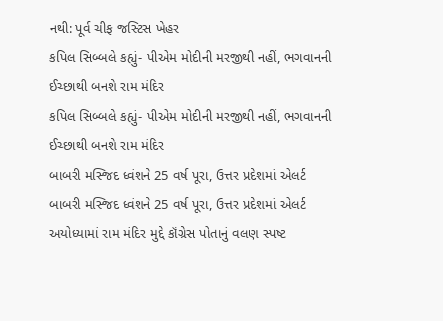નથી: પૂર્વ ચીફ જસ્ટિસ ખેહર
કપિલ સિબ્બલે કહ્યું- પીએમ મોદીની મરજીથી નહીં, ભગવાનની ઈચ્છાથી બનશે રામ મંદિર
કપિલ સિબ્બલે કહ્યું- પીએમ મોદીની મરજીથી નહીં, ભગવાનની ઈચ્છાથી બનશે રામ મંદિર
બાબરી મસ્જિદ ધ્વંશને 25 વર્ષ પૂરા, ઉત્તર પ્રદેશમાં એલર્ટ
બાબરી મસ્જિદ ધ્વંશને 25 વર્ષ પૂરા, ઉત્તર પ્રદેશમાં એલર્ટ
અયોધ્યામાં રામ મંદિર મુદ્દે કૉંગ્રેસ પોતાનું વલણ સ્પષ્ટ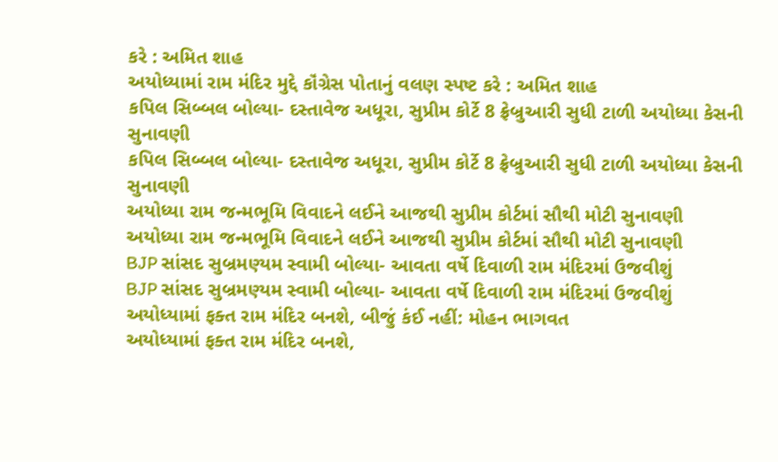કરે : અમિત શાહ
અયોધ્યામાં રામ મંદિર મુદ્દે કૉંગ્રેસ પોતાનું વલણ સ્પષ્ટ કરે : અમિત શાહ
કપિલ સિબ્બલ બોલ્યા- દસ્તાવેજ અધૂરા, સુપ્રીમ કોર્ટે 8 ફ્રેબ્રુઆરી સુધી ટાળી અયોધ્યા કેસની સુનાવણી
કપિલ સિબ્બલ બોલ્યા- દસ્તાવેજ અધૂરા, સુપ્રીમ કોર્ટે 8 ફ્રેબ્રુઆરી સુધી ટાળી અયોધ્યા કેસની સુનાવણી
અયોધ્યા રામ જન્મભૂમિ વિવાદને લઈને આજથી સુપ્રીમ કોર્ટમાં સૌથી મોટી સુનાવણી
અયોધ્યા રામ જન્મભૂમિ વિવાદને લઈને આજથી સુપ્રીમ કોર્ટમાં સૌથી મોટી સુનાવણી
BJP સાંસદ સુબ્રમણ્યમ સ્વામી બોલ્યા- આવતા વર્ષે દિવાળી રામ મંદિરમાં ઉજવીશું
BJP સાંસદ સુબ્રમણ્યમ સ્વામી બોલ્યા- આવતા વર્ષે દિવાળી રામ મંદિરમાં ઉજવીશું
અયોધ્યામાં ફક્ત રામ મંદિર બનશે, બીજું કંઈ નહીં: મોહન ભાગવત
અયોધ્યામાં ફક્ત રામ મંદિર બનશે,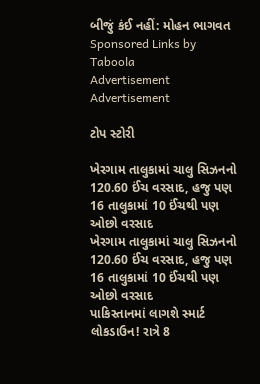બીજું કંઈ નહીં: મોહન ભાગવત
Sponsored Links by Taboola
Advertisement
Advertisement

ટોપ સ્ટોરી

ખેરગામ તાલુકામાં ચાલુ સિઝનનો 120.60 ઈંચ વરસાદ, હજુ પણ 16 તાલુકામાં 10 ઈંચથી પણ ઓછો વરસાદ
ખેરગામ તાલુકામાં ચાલુ સિઝનનો 120.60 ઈંચ વરસાદ, હજુ પણ 16 તાલુકામાં 10 ઈંચથી પણ ઓછો વરસાદ
પાકિસ્તાનમાં લાગશે સ્માર્ટ લોકડાઉન! રાત્રે 8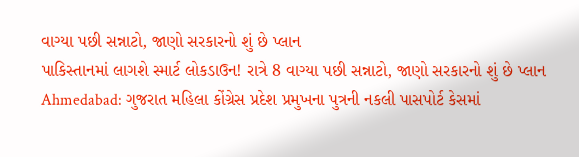વાગ્યા પછી સન્નાટો, જાણો સરકારનો શું છે પ્લાન
પાકિસ્તાનમાં લાગશે સ્માર્ટ લોકડાઉન! રાત્રે 8 વાગ્યા પછી સન્નાટો, જાણો સરકારનો શું છે પ્લાન
Ahmedabad: ગુજરાત મહિલા કોંગ્રેસ પ્રદેશ પ્રમુખના પુત્રની નકલી પાસપોર્ટ કેસમાં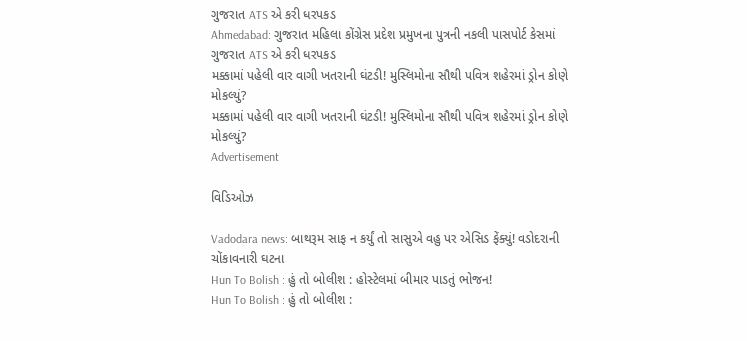ગુજરાત ATS એ કરી ધરપકડ
Ahmedabad: ગુજરાત મહિલા કોંગ્રેસ પ્રદેશ પ્રમુખના પુત્રની નકલી પાસપોર્ટ કેસમાં ગુજરાત ATS એ કરી ધરપકડ
મક્કામાં પહેલી વાર વાગી ખતરાની ઘંટડી! મુસ્લિમોના સૌથી પવિત્ર શહેરમાં ડ્રોન કોણે મોકલ્યું?
મક્કામાં પહેલી વાર વાગી ખતરાની ઘંટડી! મુસ્લિમોના સૌથી પવિત્ર શહેરમાં ડ્રોન કોણે મોકલ્યું?
Advertisement

વિડિઓઝ

Vadodara news: બાથરૂમ સાફ ન કર્યું તો સાસુએ વહુ પર એસિડ ફેંક્યું! વડોદરાની ચોંકાવનારી ઘટના
Hun To Bolish : હું તો બોલીશ : હોસ્ટેલમાં બીમાર પાડતું ભોજન!
Hun To Bolish : હું તો બોલીશ :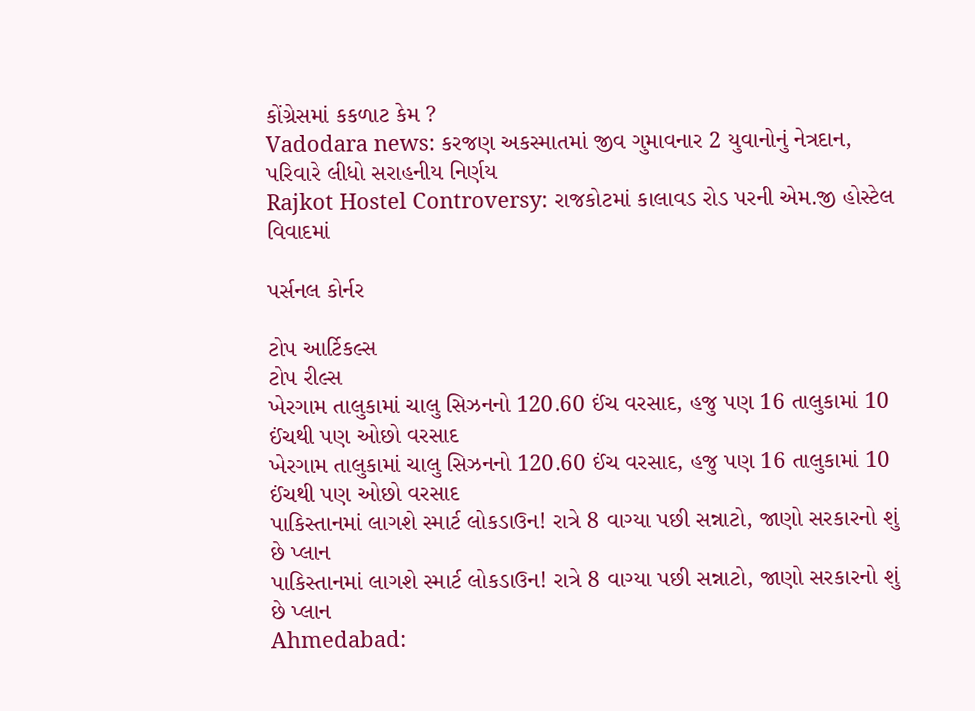કોંગ્રેસમાં કકળાટ કેમ ?
Vadodara news: કરજણ અકસ્માતમાં જીવ ગુમાવનાર 2 યુવાનોનું નેત્રદાન, પરિવારે લીધો સરાહનીય નિર્ણય
Rajkot Hostel Controversy: રાજકોટમાં કાલાવડ રોડ પરની એમ.જી હોસ્ટેલ વિવાદમાં

પર્સનલ કોર્નર

ટોપ આર્ટિકલ્સ
ટોપ રીલ્સ
ખેરગામ તાલુકામાં ચાલુ સિઝનનો 120.60 ઈંચ વરસાદ, હજુ પણ 16 તાલુકામાં 10 ઈંચથી પણ ઓછો વરસાદ
ખેરગામ તાલુકામાં ચાલુ સિઝનનો 120.60 ઈંચ વરસાદ, હજુ પણ 16 તાલુકામાં 10 ઈંચથી પણ ઓછો વરસાદ
પાકિસ્તાનમાં લાગશે સ્માર્ટ લોકડાઉન! રાત્રે 8 વાગ્યા પછી સન્નાટો, જાણો સરકારનો શું છે પ્લાન
પાકિસ્તાનમાં લાગશે સ્માર્ટ લોકડાઉન! રાત્રે 8 વાગ્યા પછી સન્નાટો, જાણો સરકારનો શું છે પ્લાન
Ahmedabad: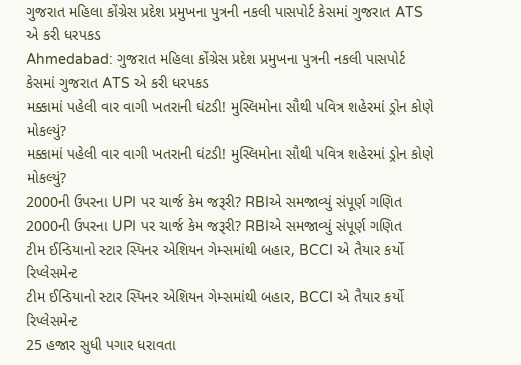ગુજરાત મહિલા કોંગ્રેસ પ્રદેશ પ્રમુખના પુત્રની નકલી પાસપોર્ટ કેસમાં ગુજરાત ATS એ કરી ધરપકડ
Ahmedabad: ગુજરાત મહિલા કોંગ્રેસ પ્રદેશ પ્રમુખના પુત્રની નકલી પાસપોર્ટ કેસમાં ગુજરાત ATS એ કરી ધરપકડ
મક્કામાં પહેલી વાર વાગી ખતરાની ઘંટડી! મુસ્લિમોના સૌથી પવિત્ર શહેરમાં ડ્રોન કોણે મોકલ્યું?
મક્કામાં પહેલી વાર વાગી ખતરાની ઘંટડી! મુસ્લિમોના સૌથી પવિત્ર શહેરમાં ડ્રોન કોણે મોકલ્યું?
2000ની ઉપરના UPI પર ચાર્જ કેમ જરૂરી? RBIએ સમજાવ્યું સંપૂર્ણ ગણિત
2000ની ઉપરના UPI પર ચાર્જ કેમ જરૂરી? RBIએ સમજાવ્યું સંપૂર્ણ ગણિત
ટીમ ઈન્ડિયાનો સ્ટાર સ્પિનર એશિયન ગેમ્સમાંથી બહાર, BCCI એ તૈયાર કર્યો રિપ્લેસમેન્ટ
ટીમ ઈન્ડિયાનો સ્ટાર સ્પિનર એશિયન ગેમ્સમાંથી બહાર, BCCI એ તૈયાર કર્યો રિપ્લેસમેન્ટ
25 હજાર સુધી પગાર ધરાવતા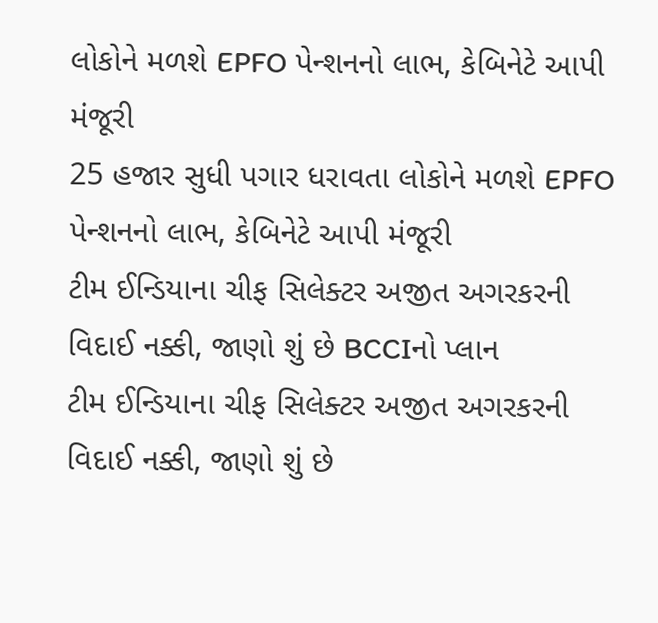લોકોને મળશે EPFO પેન્શનનો લાભ, કેબિનેટે આપી મંજૂરી
25 હજાર સુધી પગાર ધરાવતા લોકોને મળશે EPFO પેન્શનનો લાભ, કેબિનેટે આપી મંજૂરી
ટીમ ઈન્ડિયાના ચીફ સિલેક્ટર અજીત અગરકરની વિદાઈ નક્કી, જાણો શું છે BCCIનો પ્લાન
ટીમ ઈન્ડિયાના ચીફ સિલેક્ટર અજીત અગરકરની વિદાઈ નક્કી, જાણો શું છે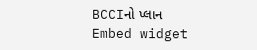BCCIનો પ્લાન
Embed widget